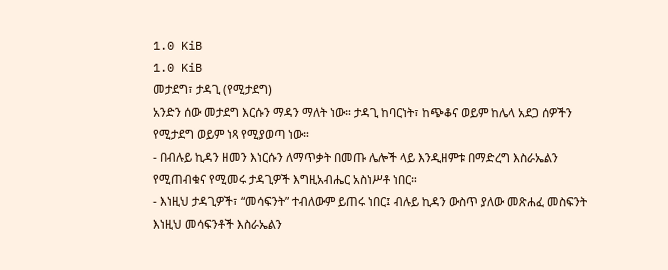1.0 KiB
1.0 KiB
መታደግ፣ ታዳጊ (የሚታደግ)
አንድን ሰው መታደግ እርሱን ማዳን ማለት ነው። ታዳጊ ከባርነት፣ ከጭቆና ወይም ከሌላ አደጋ ሰዎችን የሚታደግ ወይም ነጻ የሚያወጣ ነው።
- በብሉይ ኪዳን ዘመን እነርሱን ለማጥቃት በመጡ ሌሎች ላይ እንዲዘምቱ በማድረግ እስራኤልን የሚጠብቁና የሚመሩ ታዳጊዎች እግዚአብሔር አስነሥቶ ነበር።
- እነዚህ ታዳጊዎች፣ “መሳፍንት” ተብለውም ይጠሩ ነበር፤ ብሉይ ኪዳን ውስጥ ያለው መጽሐፈ መስፍንት እነዚህ መሳፍንቶች እስራኤልን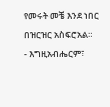የመሩት መቼ እንደ ነበር በዝርዝር አስፍሮአል።
- እግዚአብሔርም፣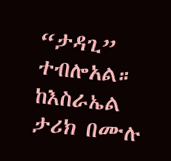“ታዳጊ” ተብሎአል። ከእስራኤል ታሪክ በሙሉ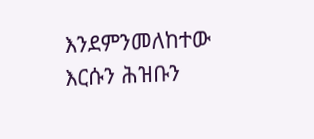እንደምንመለከተው እርሱን ሕዝቡን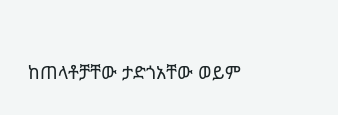ከጠላቶቻቸው ታድጎአቸው ወይም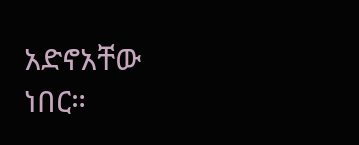አድኖአቸው ነበር።